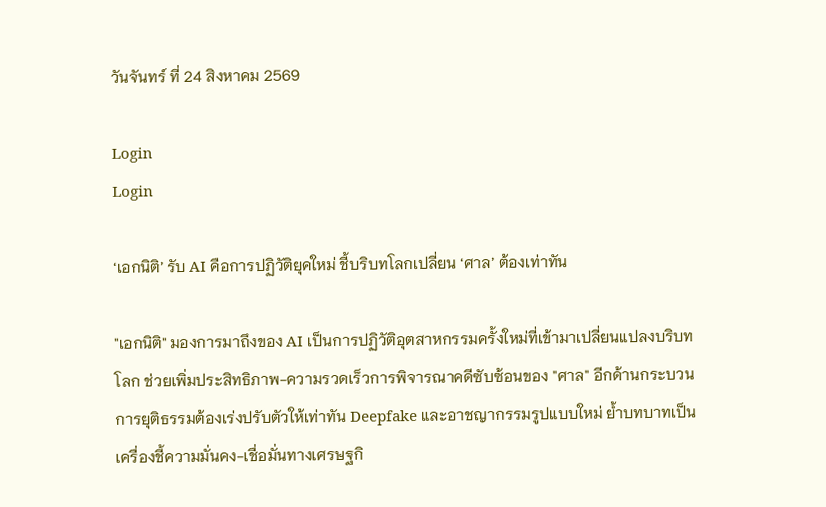วันจันทร์ ที่ 24 สิงหาคม 2569

Login
Login

‘เอกนิติ’ รับ AI คือการปฏิวัติยุคใหม่ ชี้บริบทโลกเปลี่ยน ‘ศาล’ ต้องเท่าทัน

"เอกนิติ" มองการมาถึงของ AI เป็นการปฏิวัติอุตสาหกรรมครั้งใหม่ที่เข้ามาเปลี่ยนแปลงบริบทโลก ช่วยเพิ่มประสิทธิภาพ-ความรวดเร็วการพิจารณาคดีซับซ้อนของ "ศาล" อีกด้านกระบวนการยุติธรรมต้องเร่งปรับตัวให้เท่าทัน Deepfake และอาชญากรรมรูปแบบใหม่ ย้ำบทบาทเป็นเครื่องชี้ความมั่นคง-เชื่อมั่นทางเศรษฐกิ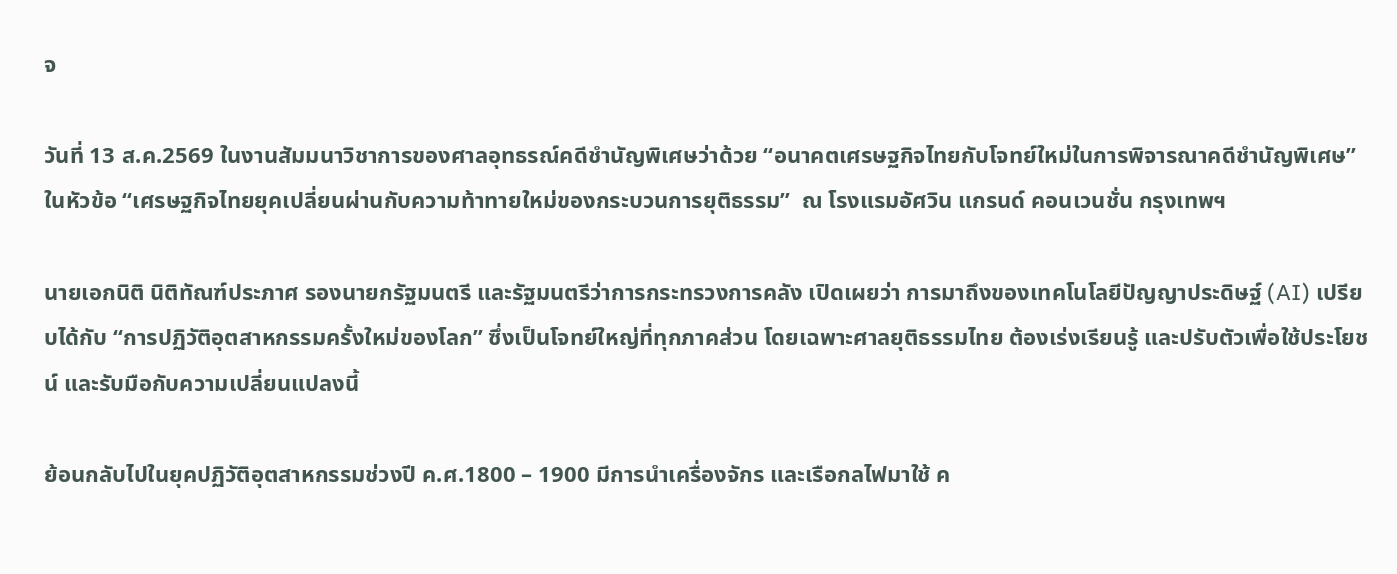จ

วันที่ 13 ส.ค.2569 ในงานสัมมนาวิชาการของศาลอุทธรณ์คดีชำนัญพิเศษว่าด้วย “อนาคตเศรษฐกิจไทยกับโจทย์ใหม่ในการพิจารณาคดีชำนัญพิเศษ” ในหัวข้อ “เศรษฐกิจไทยยุคเปลี่ยนผ่านกับความท้าทายใหม่ของกระบวนการยุติธรรม”  ณ โรงแรมอัศวิน แกรนด์ คอนเวนชั่น กรุงเทพฯ

นายเอกนิติ นิติทัณฑ์ประภาศ รองนายกรัฐมนตรี และรัฐมนตรีว่าการกระทรวงการคลัง เปิดเผยว่า การมาถึงของเทคโนโลยีปัญญาประดิษฐ์ (AI) เปรียบได้กับ “การปฏิวัติอุตสาหกรรมครั้งใหม่ของโลก” ซึ่งเป็นโจทย์ใหญ่ที่ทุกภาคส่วน โดยเฉพาะศาลยุติธรรมไทย ต้องเร่งเรียนรู้ และปรับตัวเพื่อใช้ประโยชน์ และรับมือกับความเปลี่ยนแปลงนี้

ย้อนกลับไปในยุคปฏิวัติอุตสาหกรรมช่วงปี ค.ศ.1800 – 1900 มีการนำเครื่องจักร และเรือกลไฟมาใช้ ค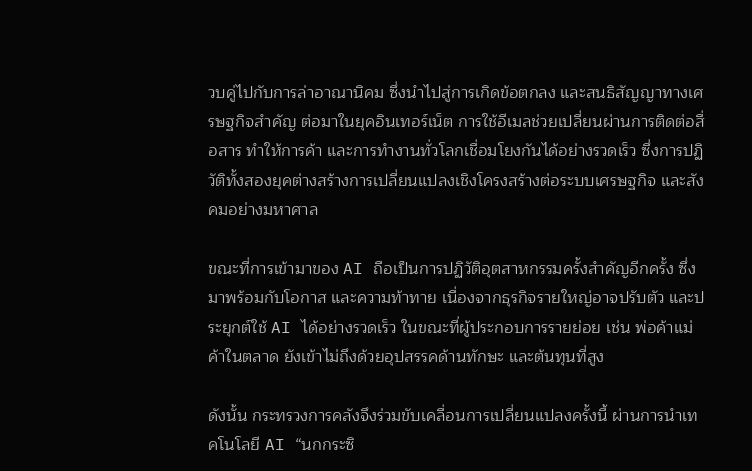วบคู่ไปกับการล่าอาณานิคม ซึ่งนำไปสู่การเกิดข้อตกลง และสนธิสัญญาทางเศรษฐกิจสำคัญ ต่อมาในยุคอินเทอร์เน็ต การใช้อีเมลช่วยเปลี่ยนผ่านการติดต่อสื่อสาร ทำให้การค้า และการทำงานทั่วโลกเชื่อมโยงกันได้อย่างรวดเร็ว ซึ่งการปฏิวัติทั้งสองยุคต่างสร้างการเปลี่ยนแปลงเชิงโครงสร้างต่อระบบเศรษฐกิจ และสังคมอย่างมหาศาล

ขณะที่การเข้ามาของ AI ถือเป็นการปฏิวัติอุตสาหกรรมครั้งสำคัญอีกครั้ง ซึ่งมาพร้อมกับโอกาส และความท้าทาย เนื่องจากธุรกิจรายใหญ่อาจปรับตัว และประยุกต์ใช้ AI ได้อย่างรวดเร็ว ในขณะที่ผู้ประกอบการรายย่อย เช่น พ่อค้าแม่ค้าในตลาด ยังเข้าไม่ถึงด้วยอุปสรรคด้านทักษะ และต้นทุนที่สูง

ดังนั้น กระทรวงการคลังจึงร่วมขับเคลื่อนการเปลี่ยนแปลงครั้งนี้ ผ่านการนำเทคโนโลยี AI “นกกระซิ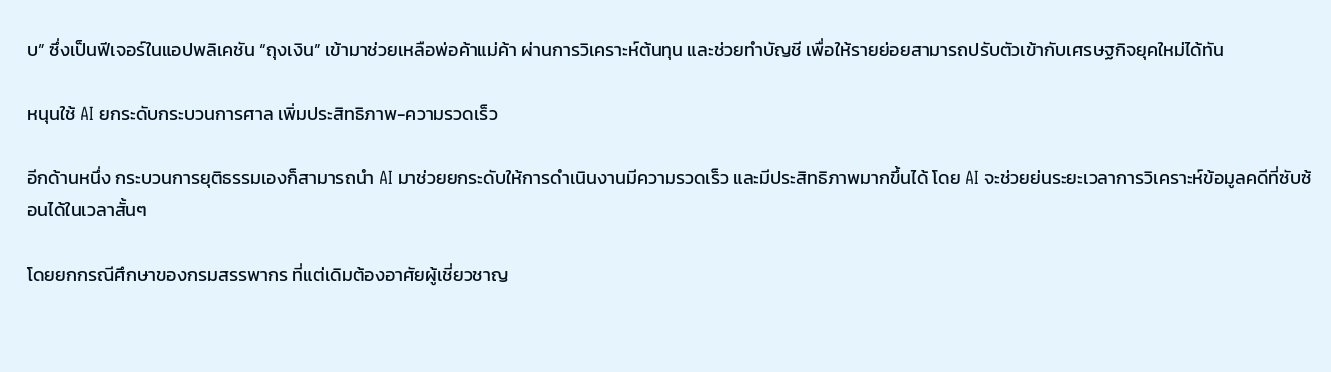บ” ซึ่งเป็นฟีเจอร์ในแอปพลิเคชัน “ถุงเงิน” เข้ามาช่วยเหลือพ่อค้าแม่ค้า ผ่านการวิเคราะห์ต้นทุน และช่วยทำบัญชี เพื่อให้รายย่อยสามารถปรับตัวเข้ากับเศรษฐกิจยุคใหม่ได้ทัน

หนุนใช้ AI ยกระดับกระบวนการศาล เพิ่มประสิทธิภาพ-ความรวดเร็ว

อีกด้านหนึ่ง กระบวนการยุติธรรมเองก็สามารถนำ AI มาช่วยยกระดับให้การดำเนินงานมีความรวดเร็ว และมีประสิทธิภาพมากขึ้นได้ โดย AI จะช่วยย่นระยะเวลาการวิเคราะห์ข้อมูลคดีที่ซับซ้อนได้ในเวลาสั้นๆ

โดยยกกรณีศึกษาของกรมสรรพากร ที่แต่เดิมต้องอาศัยผู้เชี่ยวชาญ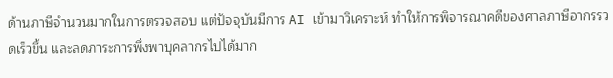ด้านภาษีจำนวนมากในการตรวจสอบ แต่ปัจจุบันมีการ AI เข้ามาวิเคราะห์ ทำให้การพิจารณาคดีของศาลภาษีอากรรวดเร็วขึ้น และลดภาระการพึ่งพาบุคลากรไปได้มาก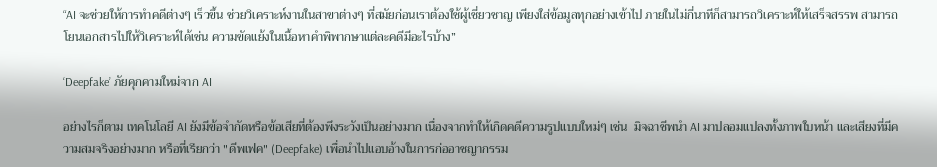“AI จะช่วยให้การทำคดีต่างๆ เร็วขึ้น ช่วยวิเคราะห์งานในสาขาต่างๆ ที่สมัยก่อนเราต้องใช้ผู้เชี่ยวชาญ เพียงใส่ข้อมูลทุกอย่างเข้าไป ภายในไม่กี่นาทีก็สามารถวิเคราะห์ให้เสร็จสรรพ สามารถโยนเอกสารไปให้วิเคราะห์ได้เช่น ความขัดแย้งในเนื้อหาคำพิพากษาแต่ละคดีมีอะไรบ้าง”

‘Deepfake’ ภัยคุกคามใหม่จาก AI

อย่างไรก็ตาม เทคโนโลยี AI ยังมีข้อจำกัดหรือข้อเสียที่ต้องพึงระวังเป็นอย่างมาก เนื่องจากทำให้เกิดคดีความรูปแบบใหม่ๆ เช่น  มิจฉาชีพนำ AI มาปลอมแปลงทั้งภาพใบหน้า และเสียงที่มีความสมจริงอย่างมาก หรือที่เรียกว่า "ดีพเฟค" (Deepfake) เพื่อนำไปแอบอ้างในการก่ออาชญากรรม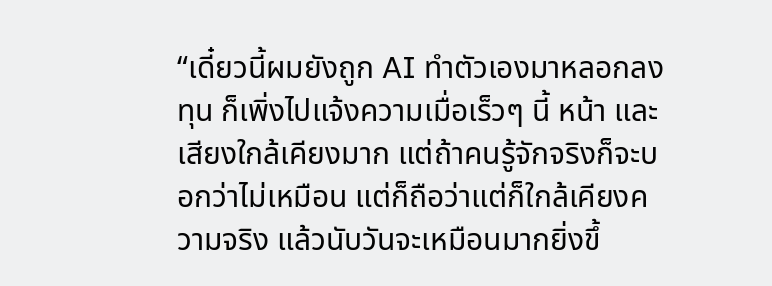“เดี๋ยวนี้ผมยังถูก AI ทำตัวเองมาหลอกลงทุน ก็เพิ่งไปแจ้งความเมื่อเร็วๆ นี้ หน้า และเสียงใกล้เคียงมาก แต่ถ้าคนรู้จักจริงก็จะบอกว่าไม่เหมือน แต่ก็ถือว่าแต่ก็ใกล้เคียงความจริง แล้วนับวันจะเหมือนมากยิ่งขึ้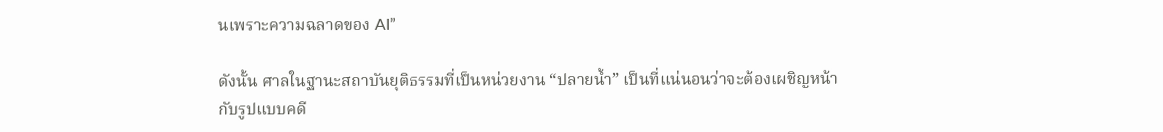นเพราะความฉลาดของ AI”

ดังนั้น ศาลในฐานะสถาบันยุติธรรมที่เป็นหน่วยงาน “ปลายน้ำ” เป็นที่แน่นอนว่าจะต้องเผชิญหน้ากับรูปแบบคดี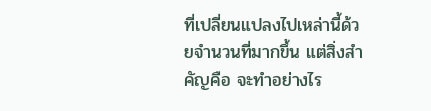ที่เปลี่ยนแปลงไปเหล่านี้ด้วยจำนวนที่มากขึ้น แต่สิ่งสำคัญคือ จะทำอย่างไร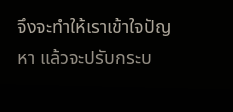จึงจะทำให้เราเข้าใจปัญหา แล้วจะปรับกระบ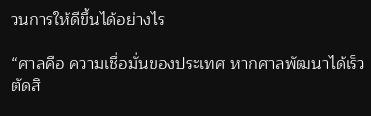วนการให้ดีขึ้นได้อย่างไร

“ศาลคือ ความเชื่อมั่นของประเทศ หากศาลพัฒนาได้เร็ว ตัดสิ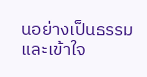นอย่างเป็นธรรม และเข้าใจ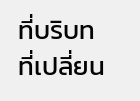ที่บริบทที่เปลี่ยน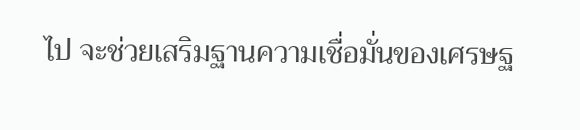ไป จะช่วยเสริมฐานความเชื่อมั่นของเศรษฐ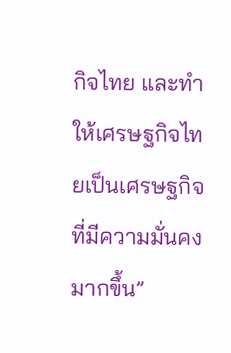กิจไทย และทำให้เศรษฐกิจไทยเป็นเศรษฐกิจที่มีความมั่นคงมากขึ้น”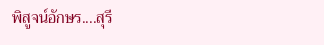พิสูจน์อักษร....สุรี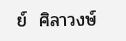ย์  ศิลาวงษ์